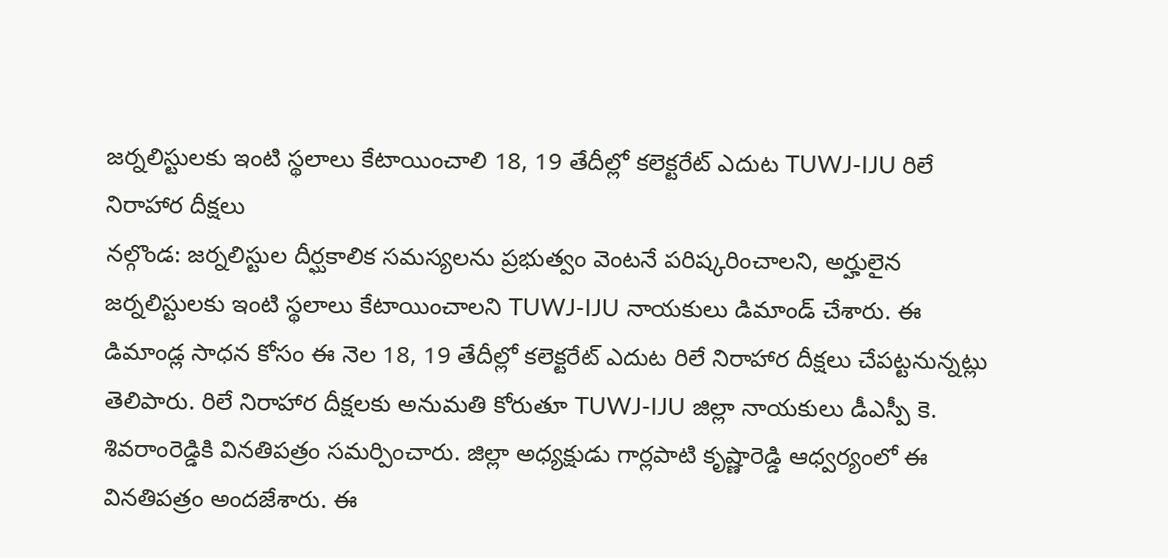జర్నలిస్టులకు ఇంటి స్థలాలు కేటాయించాలి 18, 19 తేదీల్లో కలెక్టరేట్ ఎదుట TUWJ-IJU రిలే నిరాహార దీక్షలు
నల్గొండ: జర్నలిస్టుల దీర్ఘకాలిక సమస్యలను ప్రభుత్వం వెంటనే పరిష్కరించాలని, అర్హులైన జర్నలిస్టులకు ఇంటి స్థలాలు కేటాయించాలని TUWJ-IJU నాయకులు డిమాండ్ చేశారు. ఈ డిమాండ్ల సాధన కోసం ఈ నెల 18, 19 తేదీల్లో కలెక్టరేట్ ఎదుట రిలే నిరాహార దీక్షలు చేపట్టనున్నట్లు తెలిపారు. రిలే నిరాహార దీక్షలకు అనుమతి కోరుతూ TUWJ-IJU జిల్లా నాయకులు డీఎస్పీ కె. శివరాంరెడ్డికి వినతిపత్రం సమర్పించారు. జిల్లా అధ్యక్షుడు గార్లపాటి కృష్ణారెడ్డి ఆధ్వర్యంలో ఈ వినతిపత్రం అందజేశారు. ఈ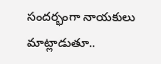సందర్భంగా నాయకులు మాట్లాడుతూ..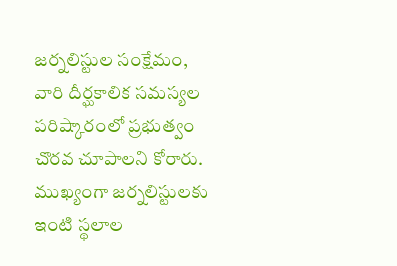జర్నలిస్టుల సంక్షేమం, వారి దీర్ఘకాలిక సమస్యల పరిష్కారంలో ప్రభుత్వం చొరవ చూపాలని కోరారు. ముఖ్యంగా జర్నలిస్టులకు ఇంటి స్థలాల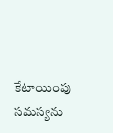కేటాయింపు సమస్యను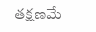తక్షణమే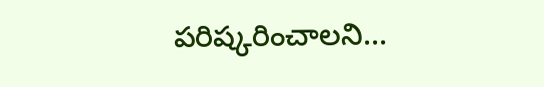పరిష్కరించాలని...